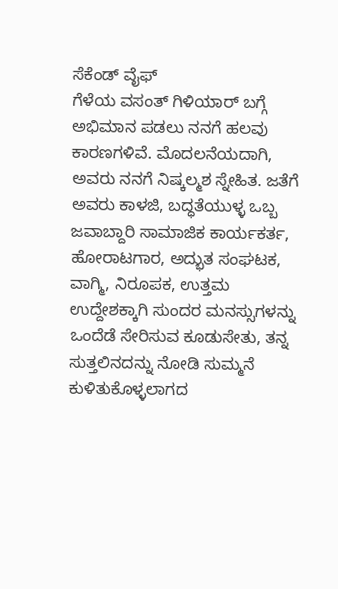ಸೆಕೆಂಡ್ ವೈಫ್
ಗೆಳೆಯ ವಸಂತ್ ಗಿಳಿಯಾರ್ ಬಗ್ಗೆ ಅಭಿಮಾನ ಪಡಲು ನನಗೆ ಹಲವು ಕಾರಣಗಳಿವೆ. ಮೊದಲನೆಯದಾಗಿ, ಅವರು ನನಗೆ ನಿಷ್ಕಲ್ಮಶ ಸ್ನೇಹಿತ. ಜತೆಗೆ ಅವರು ಕಾಳಜಿ, ಬದ್ಧತೆಯುಳ್ಳ ಒಬ್ಬ ಜವಾಬ್ದಾರಿ ಸಾಮಾಜಿಕ ಕಾರ್ಯಕರ್ತ, ಹೋರಾಟಗಾರ, ಅದ್ಭುತ ಸಂಘಟಕ, ವಾಗ್ಮಿ, ನಿರೂಪಕ, ಉತ್ತಮ ಉದ್ದೇಶಕ್ಕಾಗಿ ಸುಂದರ ಮನಸ್ಸುಗಳನ್ನು ಒಂದೆಡೆ ಸೇರಿಸುವ ಕೂಡುಸೇತು, ತನ್ನ ಸುತ್ತಲಿನದನ್ನು ನೋಡಿ ಸುಮ್ಮನೆ ಕುಳಿತುಕೊಳ್ಳಲಾಗದ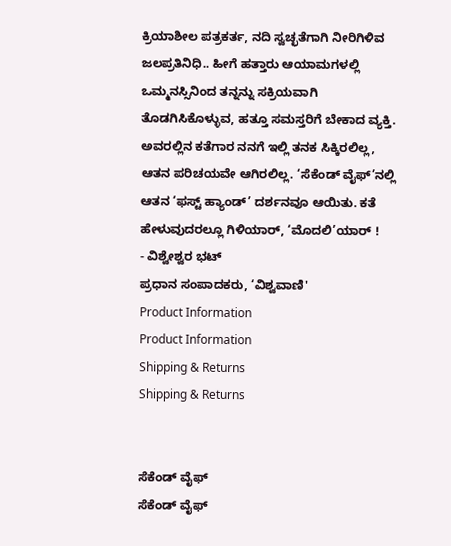ಕ್ರಿಯಾಶೀಲ ಪತ್ರಕರ್ತ, ನದಿ ಸ್ವಚ್ಛತೆಗಾಗಿ ನೀರಿಗಿಳಿವ ಜಲಪ್ರತಿನಿಧಿ.. ಹೀಗೆ ಹತ್ತಾರು ಆಯಾಮಗಳಲ್ಲಿ ಒಮ್ಮನಸ್ಸಿನಿಂದ ತನ್ನನ್ನು ಸಕ್ರಿಯವಾಗಿ ತೊಡಗಿಸಿಕೊಳ್ಳುವ, ಹತ್ತೂ ಸಮಸ್ತರಿಗೆ ಬೇಕಾದ ವ್ಯಕ್ತಿ. ಅವರಲ್ಲಿನ ಕತೆಗಾರ ನನಗೆ ಇಲ್ಲಿ ತನಕ ಸಿಕ್ಕಿರಲಿಲ್ಲ, ಆತನ ಪರಿಚಯವೇ ಆಗಿರಲಿಲ್ಲ. ‘ಸೆಕೆಂಡ್ ವೈಫ್’ನಲ್ಲಿ ಆತನ ‘ಫಸ್ಟ್ ಹ್ಯಾಂಡ್’ ದರ್ಶನವೂ ಆಯಿತು. ಕತೆ ಹೇಳುವುದರಲ್ಲೂ ಗಿಳಿಯಾರ್, ‘ಮೊದಲಿ’ಯಾರ್ !
- ವಿಶ್ವೇಶ್ವರ ಭಟ್
ಪ್ರಧಾನ ಸಂಪಾದಕರು, ‘ವಿಶ್ವವಾಣಿ'
Product Information
Product Information
Shipping & Returns
Shipping & Returns


ಸೆಕೆಂಡ್ ವೈಫ್
ಸೆಕೆಂಡ್ ವೈಫ್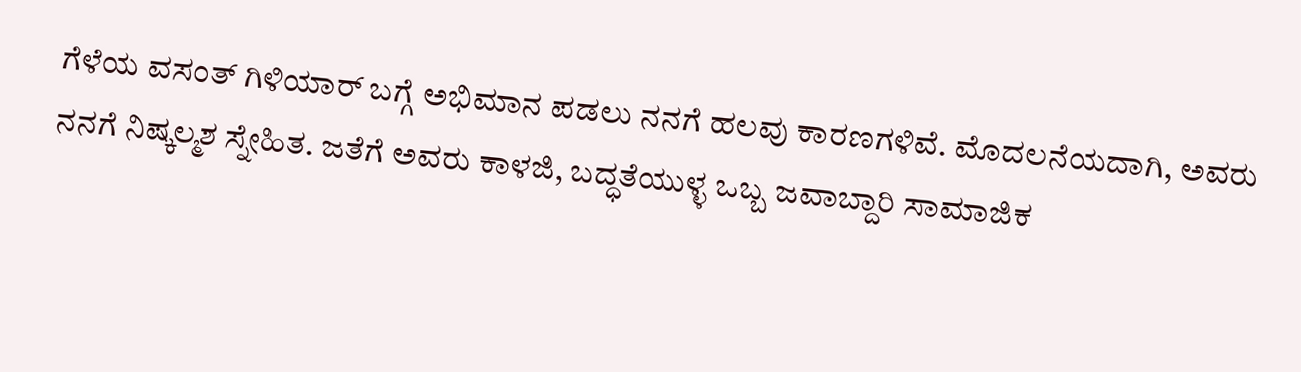ಗೆಳೆಯ ವಸಂತ್ ಗಿಳಿಯಾರ್ ಬಗ್ಗೆ ಅಭಿಮಾನ ಪಡಲು ನನಗೆ ಹಲವು ಕಾರಣಗಳಿವೆ. ಮೊದಲನೆಯದಾಗಿ, ಅವರು ನನಗೆ ನಿಷ್ಕಲ್ಮಶ ಸ್ನೇಹಿತ. ಜತೆಗೆ ಅವರು ಕಾಳಜಿ, ಬದ್ಧತೆಯುಳ್ಳ ಒಬ್ಬ ಜವಾಬ್ದಾರಿ ಸಾಮಾಜಿಕ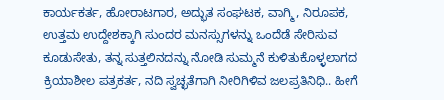ಕಾರ್ಯಕರ್ತ, ಹೋರಾಟಗಾರ, ಅದ್ಭುತ ಸಂಘಟಕ, ವಾಗ್ಮಿ, ನಿರೂಪಕ, ಉತ್ತಮ ಉದ್ದೇಶಕ್ಕಾಗಿ ಸುಂದರ ಮನಸ್ಸುಗಳನ್ನು ಒಂದೆಡೆ ಸೇರಿಸುವ ಕೂಡುಸೇತು, ತನ್ನ ಸುತ್ತಲಿನದನ್ನು ನೋಡಿ ಸುಮ್ಮನೆ ಕುಳಿತುಕೊಳ್ಳಲಾಗದ ಕ್ರಿಯಾಶೀಲ ಪತ್ರಕರ್ತ, ನದಿ ಸ್ವಚ್ಛತೆಗಾಗಿ ನೀರಿಗಿಳಿವ ಜಲಪ್ರತಿನಿಧಿ.. ಹೀಗೆ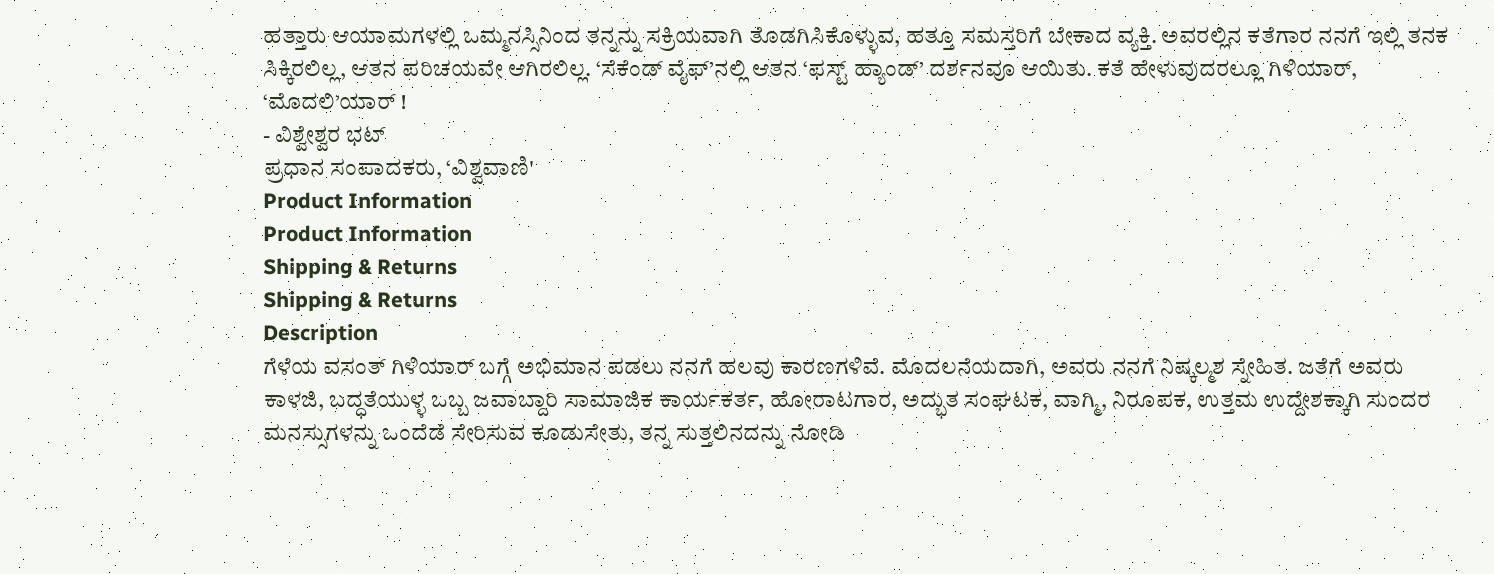ಹತ್ತಾರು ಆಯಾಮಗಳಲ್ಲಿ ಒಮ್ಮನಸ್ಸಿನಿಂದ ತನ್ನನ್ನು ಸಕ್ರಿಯವಾಗಿ ತೊಡಗಿಸಿಕೊಳ್ಳುವ, ಹತ್ತೂ ಸಮಸ್ತರಿಗೆ ಬೇಕಾದ ವ್ಯಕ್ತಿ. ಅವರಲ್ಲಿನ ಕತೆಗಾರ ನನಗೆ ಇಲ್ಲಿ ತನಕ ಸಿಕ್ಕಿರಲಿಲ್ಲ, ಆತನ ಪರಿಚಯವೇ ಆಗಿರಲಿಲ್ಲ. ‘ಸೆಕೆಂಡ್ ವೈಫ್’ನಲ್ಲಿ ಆತನ ‘ಫಸ್ಟ್ ಹ್ಯಾಂಡ್’ ದರ್ಶನವೂ ಆಯಿತು. ಕತೆ ಹೇಳುವುದರಲ್ಲೂ ಗಿಳಿಯಾರ್, ‘ಮೊದಲಿ’ಯಾರ್ !
- ವಿಶ್ವೇಶ್ವರ ಭಟ್
ಪ್ರಧಾನ ಸಂಪಾದಕರು, ‘ವಿಶ್ವವಾಣಿ'
Product Information
Product Information
Shipping & Returns
Shipping & Returns
Description
ಗೆಳೆಯ ವಸಂತ್ ಗಿಳಿಯಾರ್ ಬಗ್ಗೆ ಅಭಿಮಾನ ಪಡಲು ನನಗೆ ಹಲವು ಕಾರಣಗಳಿವೆ. ಮೊದಲನೆಯದಾಗಿ, ಅವರು ನನಗೆ ನಿಷ್ಕಲ್ಮಶ ಸ್ನೇಹಿತ. ಜತೆಗೆ ಅವರು ಕಾಳಜಿ, ಬದ್ಧತೆಯುಳ್ಳ ಒಬ್ಬ ಜವಾಬ್ದಾರಿ ಸಾಮಾಜಿಕ ಕಾರ್ಯಕರ್ತ, ಹೋರಾಟಗಾರ, ಅದ್ಭುತ ಸಂಘಟಕ, ವಾಗ್ಮಿ, ನಿರೂಪಕ, ಉತ್ತಮ ಉದ್ದೇಶಕ್ಕಾಗಿ ಸುಂದರ ಮನಸ್ಸುಗಳನ್ನು ಒಂದೆಡೆ ಸೇರಿಸುವ ಕೂಡುಸೇತು, ತನ್ನ ಸುತ್ತಲಿನದನ್ನು ನೋಡಿ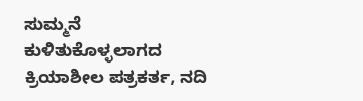ಸುಮ್ಮನೆ ಕುಳಿತುಕೊಳ್ಳಲಾಗದ ಕ್ರಿಯಾಶೀಲ ಪತ್ರಕರ್ತ, ನದಿ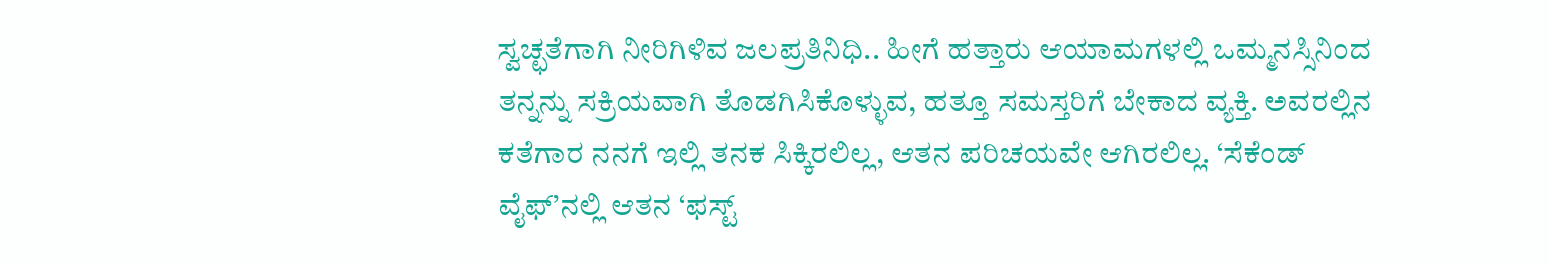ಸ್ವಚ್ಛತೆಗಾಗಿ ನೀರಿಗಿಳಿವ ಜಲಪ್ರತಿನಿಧಿ.. ಹೀಗೆ ಹತ್ತಾರು ಆಯಾಮಗಳಲ್ಲಿ ಒಮ್ಮನಸ್ಸಿನಿಂದ ತನ್ನನ್ನು ಸಕ್ರಿಯವಾಗಿ ತೊಡಗಿಸಿಕೊಳ್ಳುವ, ಹತ್ತೂ ಸಮಸ್ತರಿಗೆ ಬೇಕಾದ ವ್ಯಕ್ತಿ. ಅವರಲ್ಲಿನ ಕತೆಗಾರ ನನಗೆ ಇಲ್ಲಿ ತನಕ ಸಿಕ್ಕಿರಲಿಲ್ಲ, ಆತನ ಪರಿಚಯವೇ ಆಗಿರಲಿಲ್ಲ. ‘ಸೆಕೆಂಡ್ ವೈಫ್’ನಲ್ಲಿ ಆತನ ‘ಫಸ್ಟ್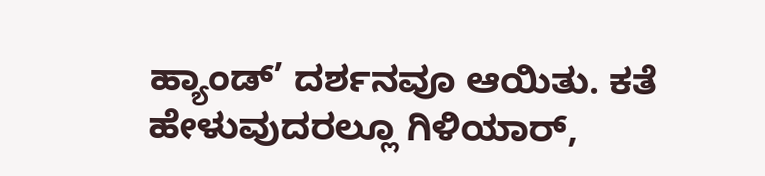ಹ್ಯಾಂಡ್’ ದರ್ಶನವೂ ಆಯಿತು. ಕತೆ ಹೇಳುವುದರಲ್ಲೂ ಗಿಳಿಯಾರ್,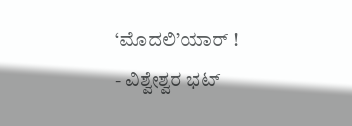‘ಮೊದಲಿ’ಯಾರ್ !
- ವಿಶ್ವೇಶ್ವರ ಭಟ್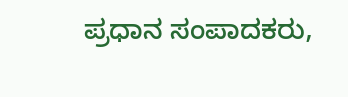ಪ್ರಧಾನ ಸಂಪಾದಕರು,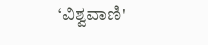‘ವಿಶ್ವವಾಣಿ'